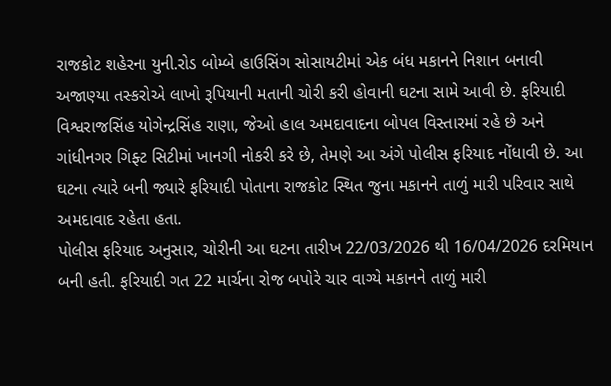રાજકોટ શહેરના યુની.રોડ બોમ્બે હાઉસિંગ સોસાયટીમાં એક બંધ મકાનને નિશાન બનાવી અજાણ્યા તસ્કરોએ લાખો રૂપિયાની મતાની ચોરી કરી હોવાની ઘટના સામે આવી છે. ફરિયાદી વિશ્વરાજસિંહ યોગેન્દ્રસિંહ રાણા, જેઓ હાલ અમદાવાદના બોપલ વિસ્તારમાં રહે છે અને ગાંધીનગર ગિફ્ટ સિટીમાં ખાનગી નોકરી કરે છે, તેમણે આ અંગે પોલીસ ફરિયાદ નોંધાવી છે. આ ઘટના ત્યારે બની જ્યારે ફરિયાદી પોતાના રાજકોટ સ્થિત જુના મકાનને તાળું મારી પરિવાર સાથે અમદાવાદ રહેતા હતા.
પોલીસ ફરિયાદ અનુસાર, ચોરીની આ ઘટના તારીખ 22/03/2026 થી 16/04/2026 દરમિયાન બની હતી. ફરિયાદી ગત 22 માર્ચના રોજ બપોરે ચાર વાગ્યે મકાનને તાળું મારી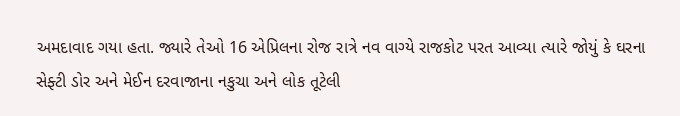અમદાવાદ ગયા હતા. જ્યારે તેઓ 16 એપ્રિલના રોજ રાત્રે નવ વાગ્યે રાજકોટ પરત આવ્યા ત્યારે જોયું કે ઘરના સેફ્ટી ડોર અને મેઈન દરવાજાના નકુચા અને લોક તૂટેલી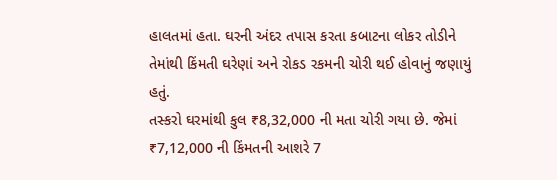હાલતમાં હતા. ઘરની અંદર તપાસ કરતા કબાટના લોકર તોડીને તેમાંથી કિંમતી ઘરેણાં અને રોકડ રકમની ચોરી થઈ હોવાનું જણાયું હતું.
તસ્કરો ઘરમાંથી કુલ ₹8,32,000 ની મતા ચોરી ગયા છે. જેમાં ₹7,12,000 ની કિંમતની આશરે 7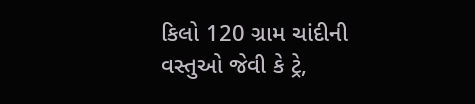કિલો 120 ગ્રામ ચાંદીની વસ્તુઓ જેવી કે ટ્રે,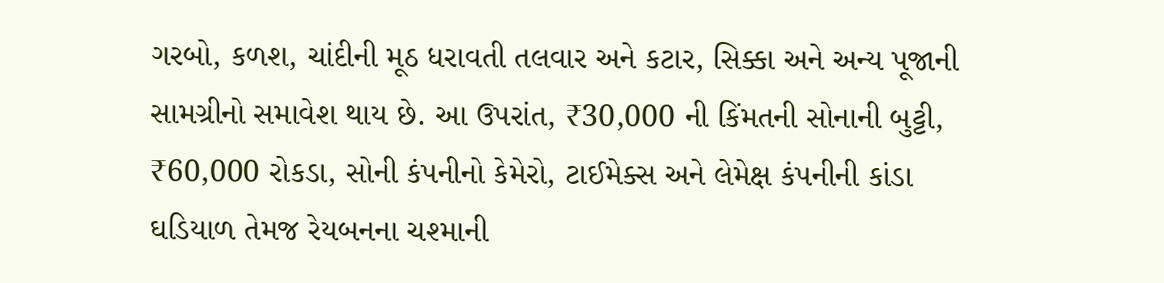ગરબો, કળશ, ચાંદીની મૂઠ ધરાવતી તલવાર અને કટાર, સિક્કા અને અન્ય પૂજાની સામગ્રીનો સમાવેશ થાય છે. આ ઉપરાંત, ₹30,000 ની કિંમતની સોનાની બુટ્ટી, ₹60,000 રોકડા, સોની કંપનીનો કેમેરો, ટાઈમેક્સ અને લેમેક્ષ કંપનીની કાંડા ઘડિયાળ તેમજ રેયબનના ચશ્માની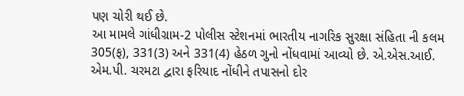પણ ચોરી થઈ છે.
આ મામલે ગાંધીગ્રામ-2 પોલીસ સ્ટેશનમાં ભારતીય નાગરિક સુરક્ષા સંહિતા ની કલમ 305(ફ), 331(3) અને 331(4) હેઠળ ગુનો નોંધવામાં આવ્યો છે. એ.એસ.આઈ. એમ.પી. ચરમટા દ્વારા ફરિયાદ નોંધીને તપાસનો દોર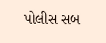પોલીસ સબ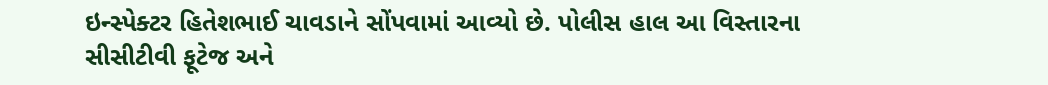ઇન્સ્પેક્ટર હિતેશભાઈ ચાવડાને સોંપવામાં આવ્યો છે. પોલીસ હાલ આ વિસ્તારના સીસીટીવી ફૂટેજ અને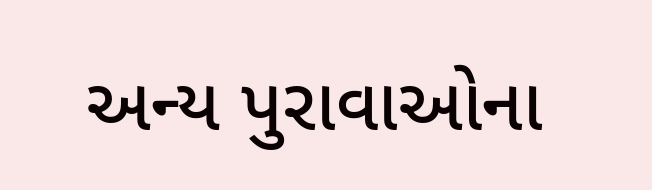અન્ય પુરાવાઓના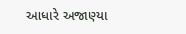આધારે અજાણ્યા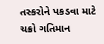તસ્કરોને પકડવા માટે ચક્રો ગતિમાન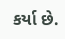કર્યા છે.